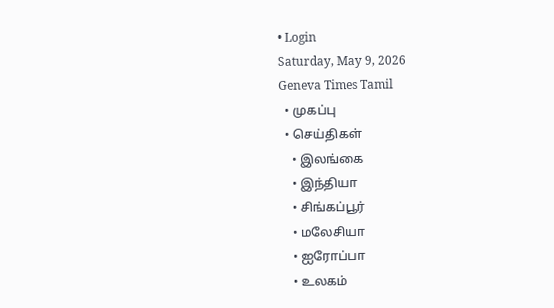• Login
Saturday, May 9, 2026
Geneva Times Tamil
  • முகப்பு
  • செய்திகள்
    • இலங்கை
    • இந்தியா
    • சிங்கப்பூர்
    • மலேசியா
    • ஐரோப்பா
    • உலகம்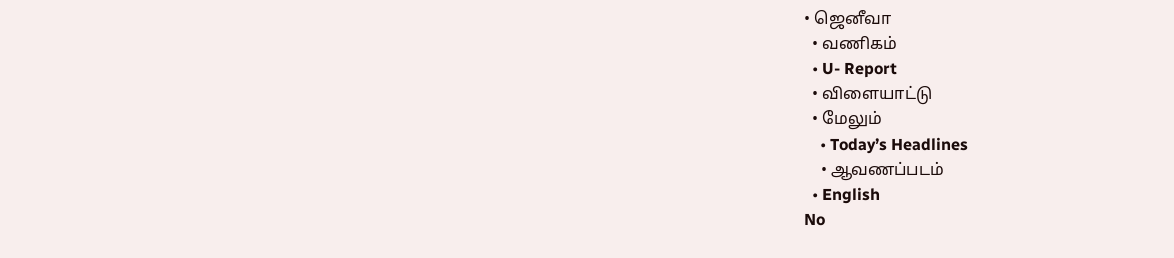• ஜெனீவா
  • வணிகம்
  • U- Report
  • விளையாட்டு
  • மேலும்
    • Today’s Headlines
    • ஆவணப்படம்
  • English
No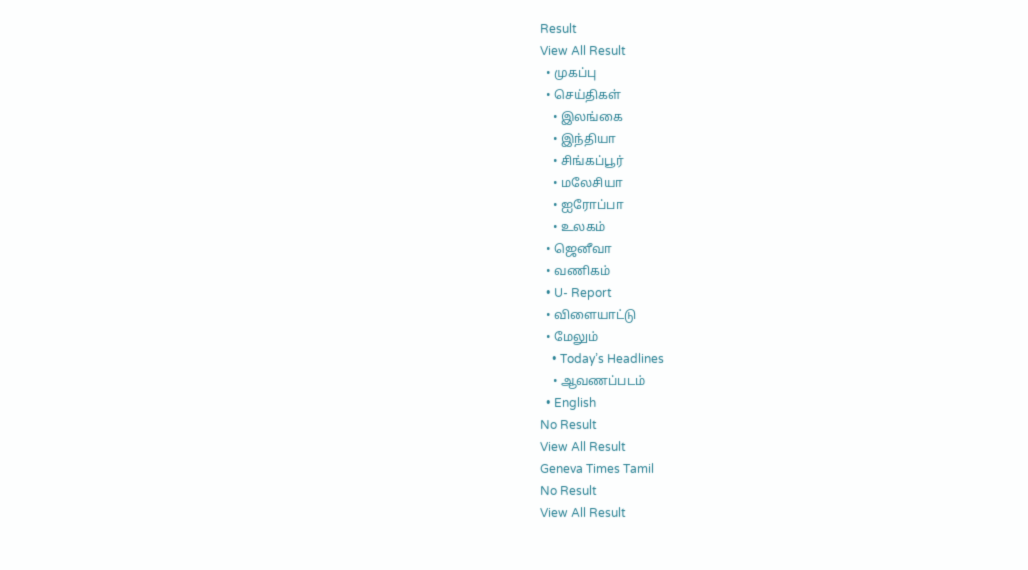Result
View All Result
  • முகப்பு
  • செய்திகள்
    • இலங்கை
    • இந்தியா
    • சிங்கப்பூர்
    • மலேசியா
    • ஐரோப்பா
    • உலகம்
  • ஜெனீவா
  • வணிகம்
  • U- Report
  • விளையாட்டு
  • மேலும்
    • Today’s Headlines
    • ஆவணப்படம்
  • English
No Result
View All Result
Geneva Times Tamil
No Result
View All Result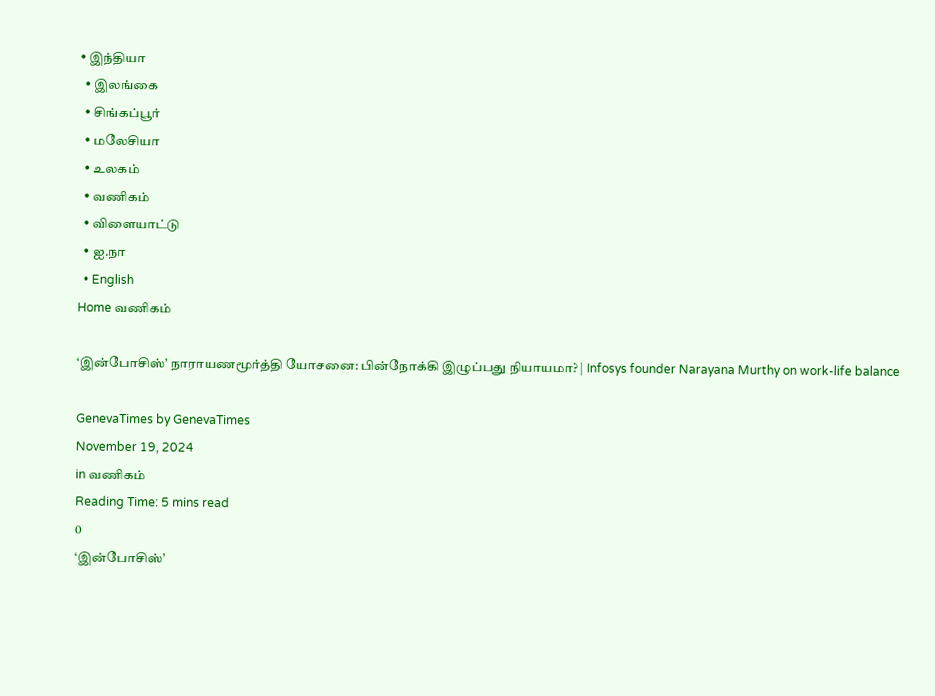• இந்தியா
  • இலங்கை
  • சிங்கப்பூர்
  • மலேசியா
  • உலகம்
  • வணிகம்
  • விளையாட்டு
  • ஐ.நா
  • English
Home வணிகம்

‘இன்போசிஸ்’ நாராயணமூர்த்தி யோசனை: பின்நோக்கி இழுப்பது நியாயமா? | Infosys founder Narayana Murthy on work-life balance

GenevaTimes by GenevaTimes
November 19, 2024
in வணிகம்
Reading Time: 5 mins read
0
‘இன்போசிஸ்’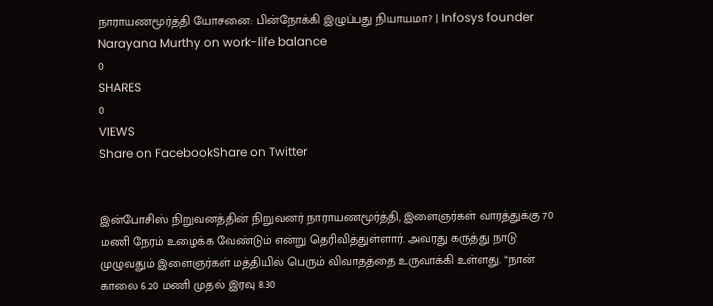நாராயணமூர்த்தி யோசனை: பின்நோக்கி இழுப்பது நியாயமா? | Infosys founder Narayana Murthy on work-life balance
0
SHARES
0
VIEWS
Share on FacebookShare on Twitter


இன்போசிஸ் நிறுவனத்தின் நிறுவனர் நாராயணமூர்த்தி, இளைஞர்கள் வாரத்துக்கு 70 மணி நேரம் உழைக்க வேண்டும் என்று தெரிவித்துள்ளார். அவரது கருத்து நாடு முழுவதும் இளைஞர்கள் மத்தியில் பெரும் விவாதத்தை உருவாக்கி உள்ளது. “நான் காலை 6.20 மணி முதல் இரவு 8.30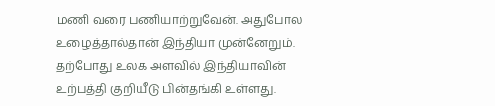மணி வரை பணியாற்றுவேன். அதுபோல உழைத்தால்தான் இந்தியா முன்னேறும். தற்போது உலக அளவில் இந்தியாவின் உற்பத்தி குறியீடு பின்தங்கி உள்ளது.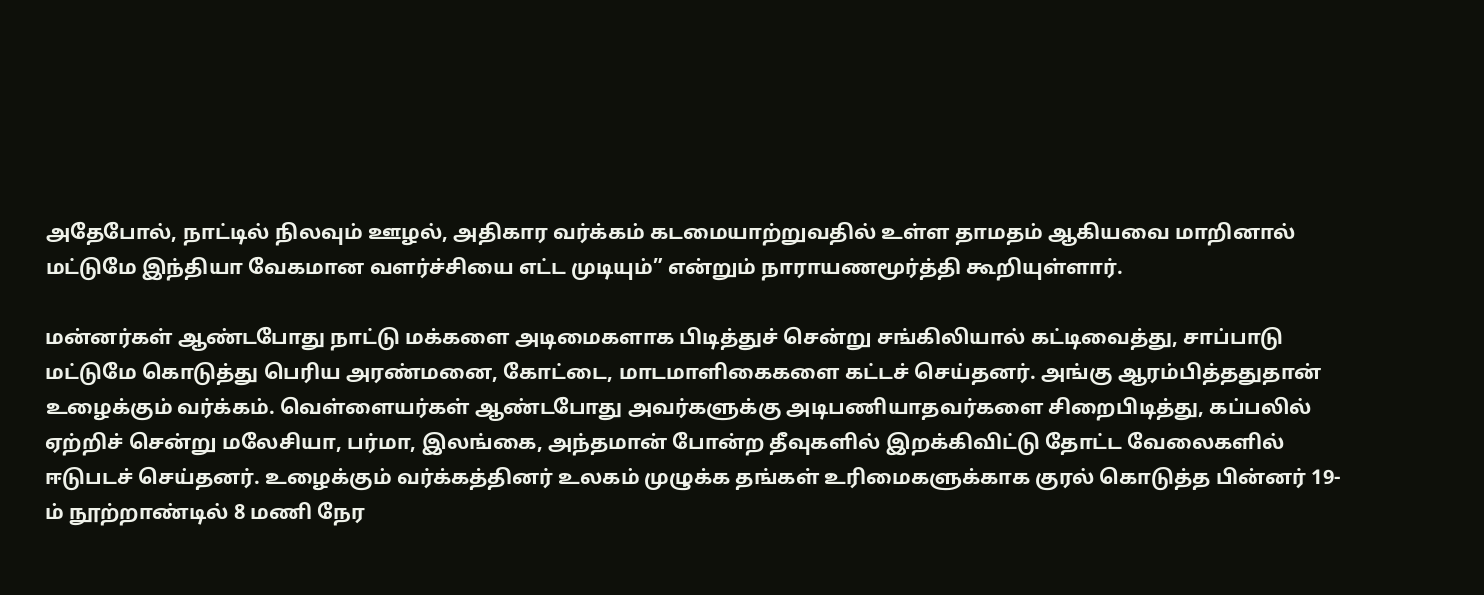அதேபோல், நாட்டில் நிலவும் ஊழல், அதிகார வர்க்கம் கடமையாற்றுவதில் உள்ள தாமதம் ஆகியவை மாறினால் மட்டுமே இந்தியா வேகமான வளர்ச்சியை எட்ட முடியும்” என்றும் நாராயணமூர்த்தி கூறியுள்ளார்.

மன்னர்கள் ஆண்டபோது நாட்டு மக்களை அடிமைகளாக பிடித்துச் சென்று சங்கிலியால் கட்டிவைத்து, சாப்பாடு மட்டுமே கொடுத்து பெரிய அரண்மனை, கோட்டை, மாடமாளிகைகளை கட்டச் செய்தனர். அங்கு ஆரம்பித்ததுதான் உழைக்கும் வர்க்கம். வெள்ளையர்கள் ஆண்டபோது அவர்களுக்கு அடிபணியாதவர்களை சிறைபிடித்து, கப்பலில் ஏற்றிச் சென்று மலேசியா, பர்மா, இலங்கை, அந்தமான் போன்ற தீவுகளில் இறக்கிவிட்டு தோட்ட வேலைகளில் ஈடுபடச் செய்தனர். உழைக்கும் வர்க்கத்தினர் உலகம் முழுக்க தங்கள் உரிமைகளுக்காக குரல் கொடுத்த பின்னர் 19-ம் நூற்றாண்டில் 8 மணி நேர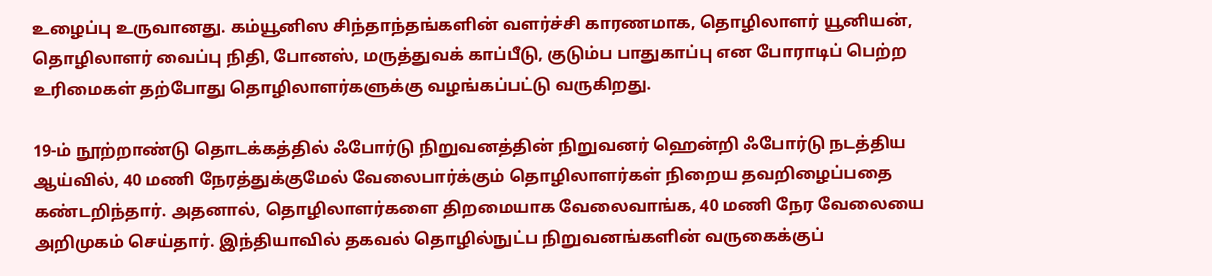உழைப்பு உருவானது. கம்யூனிஸ சிந்தாந்தங்களின் வளர்ச்சி காரணமாக, தொழிலாளர் யூனியன், தொழிலாளர் வைப்பு நிதி, போனஸ், மருத்துவக் காப்பீடு, குடும்ப பாதுகாப்பு என போராடிப் பெற்ற உரிமைகள் தற்போது தொழிலாளர்களுக்கு வழங்கப்பட்டு வருகிறது.

19-ம் நூற்றாண்டு தொடக்கத்தில் ஃபோர்டு நிறுவனத்தின் நிறுவனர் ஹென்றி ஃபோர்டு நடத்திய ஆய்வில், 40 மணி நேரத்துக்குமேல் வேலைபார்க்கும் தொழிலாளர்கள் நிறைய தவறிழைப்பதை கண்டறிந்தார். அதனால், தொழிலாளர்களை திறமையாக வேலைவாங்க, 40 மணி நேர வேலையை அறிமுகம் செய்தார். இந்தியாவில் தகவல் தொழில்நுட்ப நிறுவனங்களின் வருகைக்குப்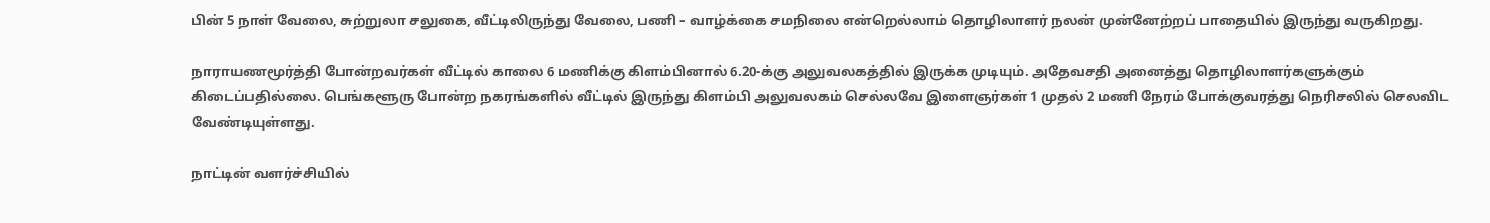பின் 5 நாள் வேலை, சுற்றுலா சலுகை, வீட்டிலிருந்து வேலை, பணி – வாழ்க்கை சமநிலை என்றெல்லாம் தொழிலாளர் நலன் முன்னேற்றப் பாதையில் இருந்து வருகிறது.

நாராயணமூர்த்தி போன்றவர்கள் வீட்டில் காலை 6 மணிக்கு கிளம்பினால் 6.20-க்கு அலுவலகத்தில் இருக்க முடியும். அதேவசதி அனைத்து தொழிலாளர்களுக்கும் கிடைப்பதில்லை. பெங்களூரு போன்ற நகரங்களில் வீட்டில் இருந்து கிளம்பி அலுவலகம் செல்லவே இளைஞர்கள் 1 முதல் 2 மணி நேரம் போக்குவரத்து நெரிசலில் செலவிட வேண்டியுள்ளது.

நாட்டின் வளர்ச்சியில்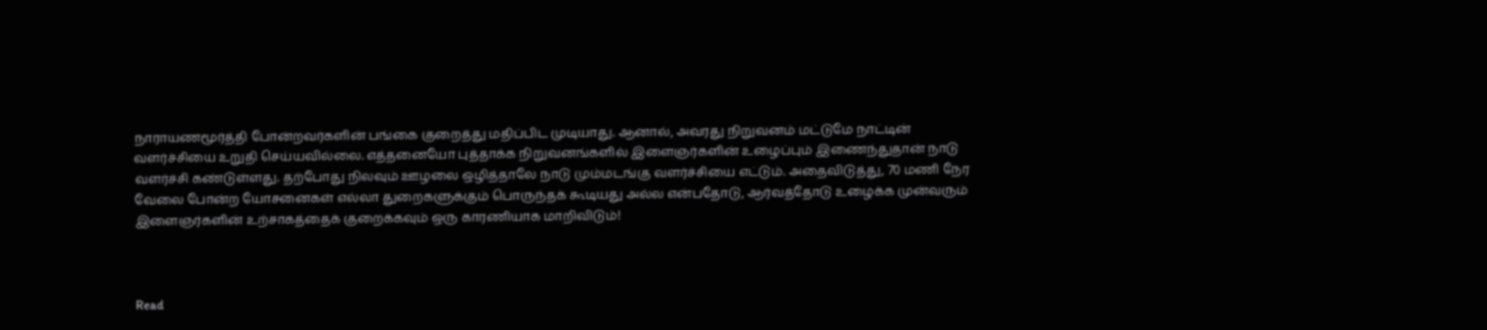நாராயணமூர்த்தி போன்றவர்களின் பங்கை குறைத்து மதிப்பிட முடியாது. ஆனால், அவரது நிறுவனம் மட்டுமே நாட்டின் வளர்ச்சியை உறுதி செய்யவில்லை. எத்தனையோ புத்தாக்க நிறுவனங்களில் இளைஞர்களின் உழைப்பும் இணைந்துதான் நாடு வளர்ச்சி கண்டுள்ளது. தற்போது நிலவும் ஊழலை ஒழித்தாலே நாடு மும்மடங்கு வளர்ச்சியை எட்டும். அதைவிடுத்து, 70 மணி நேர வேலை போன்ற யோசனைகள் எல்லா துறைகளுக்கும் பொருந்தக் கூடியது அல்ல என்பதோடு, ஆர்வத்தோடு உழைக்க முன்வரும் இளைஞர்களின் உற்சாகத்தைக் குறைக்கவும் ஒரு காரணியாக மாறிவிடும்!



Read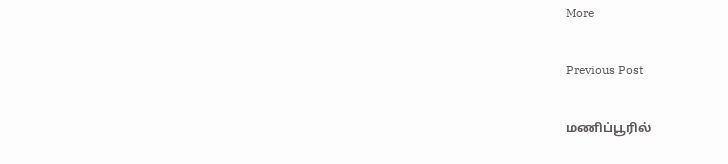More

Previous Post

மணிப்பூரில்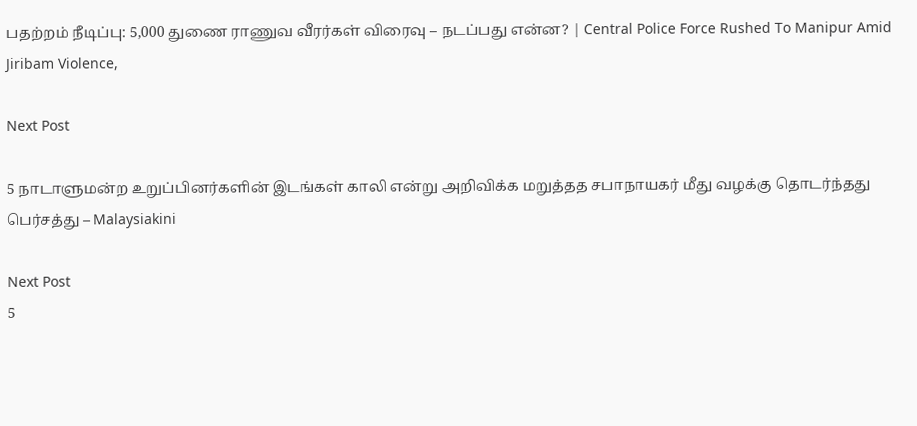பதற்றம் நீடிப்பு: 5,000 துணை ராணுவ வீரர்கள் விரைவு – நடப்பது என்ன? | Central Police Force Rushed To Manipur Amid Jiribam Violence,

Next Post

5 நாடாளுமன்ற உறுப்பினர்களின் இடங்கள் காலி என்று அறிவிக்க மறுத்தத சபாநாயகர் மீது வழக்கு தொடர்ந்தது பெர்சத்து – Malaysiakini

Next Post
5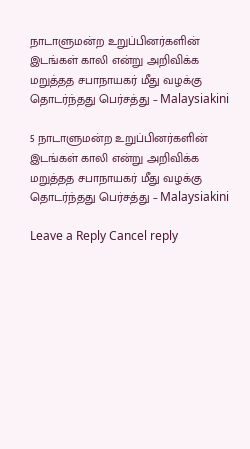நாடாளுமன்ற உறுப்பினர்களின் இடங்கள் காலி என்று அறிவிக்க மறுத்தத சபாநாயகர் மீது வழக்கு தொடர்ந்தது பெர்சத்து – Malaysiakini

5 நாடாளுமன்ற உறுப்பினர்களின் இடங்கள் காலி என்று அறிவிக்க மறுத்தத சபாநாயகர் மீது வழக்கு தொடர்ந்தது பெர்சத்து – Malaysiakini

Leave a Reply Cancel reply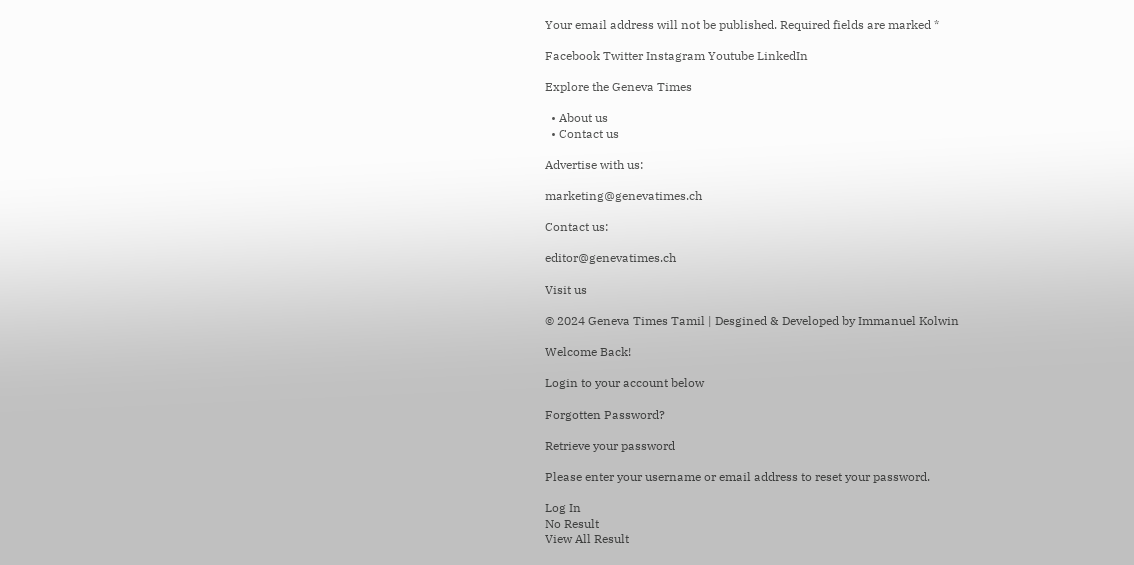Your email address will not be published. Required fields are marked *

Facebook Twitter Instagram Youtube LinkedIn

Explore the Geneva Times

  • About us
  • Contact us

Advertise with us:

marketing@genevatimes.ch

Contact us:

editor@genevatimes.ch

Visit us

© 2024 Geneva Times Tamil | Desgined & Developed by Immanuel Kolwin

Welcome Back!

Login to your account below

Forgotten Password?

Retrieve your password

Please enter your username or email address to reset your password.

Log In
No Result
View All Result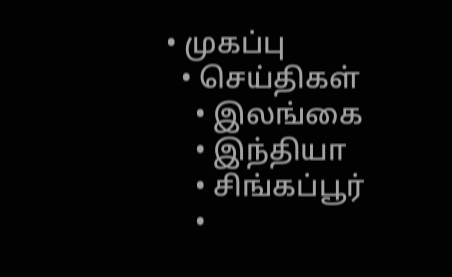• முகப்பு
  • செய்திகள்
    • இலங்கை
    • இந்தியா
    • சிங்கப்பூர்
    •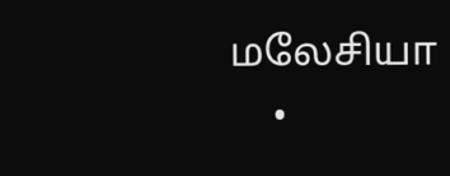மலேசியா
    •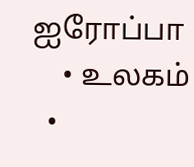ஐரோப்பா
    • உலகம்
  •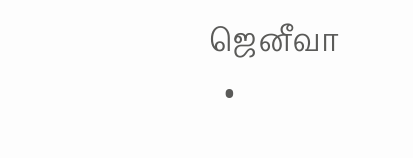ஜெனீவா
  •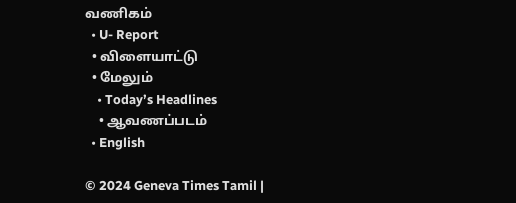வணிகம்
  • U- Report
  • விளையாட்டு
  • மேலும்
    • Today’s Headlines
    • ஆவணப்படம்
  • English

© 2024 Geneva Times Tamil |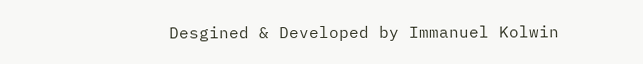Desgined & Developed by Immanuel Kolwin